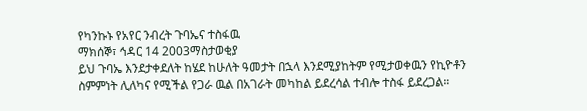የካንኩኑ የአየር ንብረት ጉባኤና ተስፋዉ
ማክሰኞ፣ ኅዳር 14 2003ማስታወቂያ
ይህ ጉባኤ እንደታቀደለት ከሄደ ከሁለት ዓመታት በኋላ እንደሚያከትም የሚታወቀዉን የኪዮቶን ስምምነት ሊለካና የሚችል የጋራ ዉል በአገራት መካከል ይደረሳል ተብሎ ተስፋ ይደረጋል።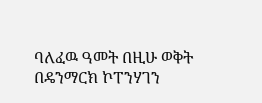ባለፈዉ ዓመት በዚሁ ወቅት በዴንማርክ ኮፐንሃገን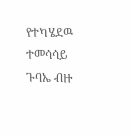የተካሄደዉ ተመሳሳይ ጉባኤ ብዙ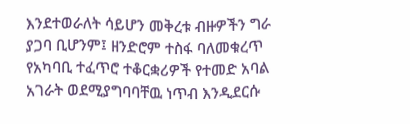እንደተወራለት ሳይሆን መቅረቱ ብዙዎችን ግራ ያጋባ ቢሆንም፤ ዘንድሮም ተስፋ ባለመቁረጥ የአካባቢ ተፈጥሮ ተቆርቋሪዎች የተመድ አባል አገራት ወደሚያግባባቸዉ ነጥብ እንዲደርሱ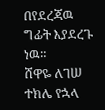በየደረጃዉ ግፊት እያደረጉ ነዉ።
ሸዋዬ ለገሠ
ተክሌ የኋላ